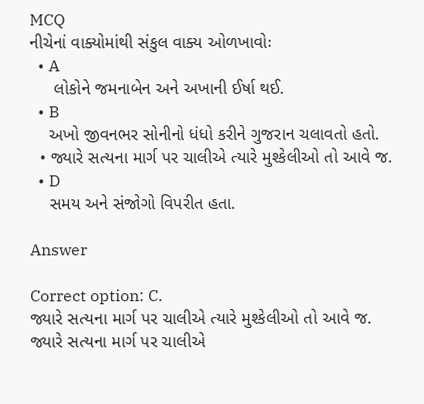MCQ
નીચેનાં વાક્યોમાંથી સંકુલ વાક્ય ઓળખાવોઃ
  • A
     લોકોને જમનાબેન અને અખાની ઈર્ષા થઈ.
  • B
    અખો જીવનભર સોનીનો ધંધો કરીને ગુજરાન ચલાવતો હતો.
  • જ્યારે સત્યના માર્ગ પર ચાલીએ ત્યારે મુશ્કેલીઓ તો આવે જ.
  • D
    સમય અને સંજોગો વિપરીત હતા.

Answer

Correct option: C.
જ્યારે સત્યના માર્ગ પર ચાલીએ ત્યારે મુશ્કેલીઓ તો આવે જ.
જ્યારે સત્યના માર્ગ પર ચાલીએ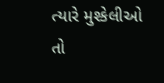ત્યારે મુશ્કેલીઓ તો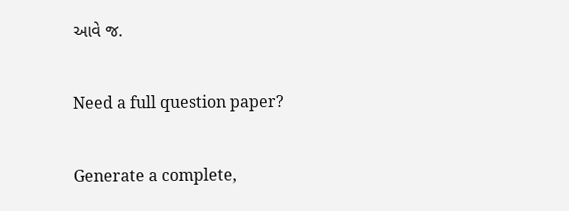આવે જ.

Need a full question paper?

Generate a complete,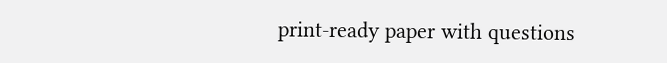print-ready paper with questions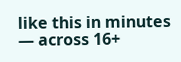like this in minutes — across 16+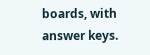boards, with answer keys.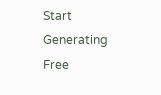Start Generating Free